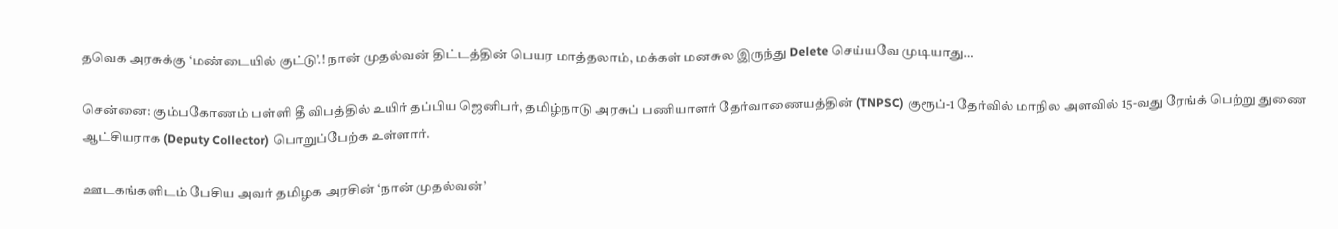தவெக அரசுக்கு ‘மண்டையில் குட்டு’.! நான் முதல்வன் திட்டத்தின் பெயர மாத்தலாம், மக்கள் மனசுல இருந்து Delete செய்யவே முடியாது…

சென்னை: கும்பகோணம் பள்ளி தீ விபத்தில் உயிர் தப்பிய ஜெனிபர், தமிழ்நாடு அரசுப் பணியாளர் தேர்வாணையத்தின் (TNPSC) குரூப்-1 தேர்வில் மாநில அளவில் 15-வது ரேங்க் பெற்று துணை ஆட்சியராக (Deputy Collector) பொறுப்பேற்க உள்ளார்.

ஊடகங்களிடம் பேசிய அவர் தமிழக அரசின் ‘நான் முதல்வன்’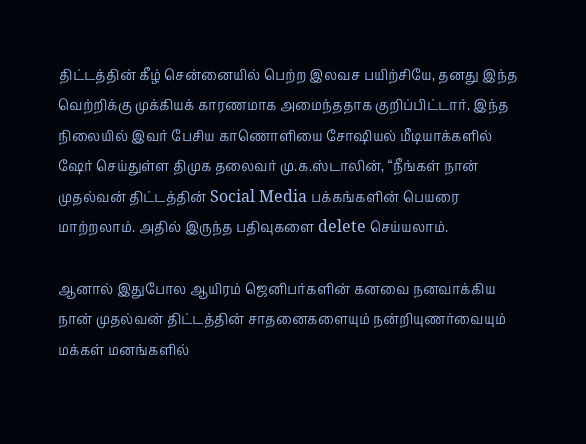திட்டத்தின் கீழ் சென்னையில் பெற்ற இலவச பயிற்சியே, தனது இந்த வெற்றிக்கு முக்கியக் காரணமாக அமைந்ததாக குறிப்பிட்டார். இந்த நிலையில் இவர் பேசிய காணொளியை சோஷியல் மீடியாக்களில் ஷேர் செய்துள்ள திமுக தலைவர் மு.க.ஸ்டாலின், “நீங்கள் நான் முதல்வன் திட்டத்தின் Social Media பக்கங்களின் பெயரை மாற்றலாம். அதில் இருந்த பதிவுகளை delete செய்யலாம்.

ஆனால் இதுபோல ஆயிரம் ஜெனிபர்களின் கனவை நனவாக்கிய நான் முதல்வன் திட்டத்தின் சாதனைகளையும் நன்றியுணர்வையும் மக்கள் மனங்களில்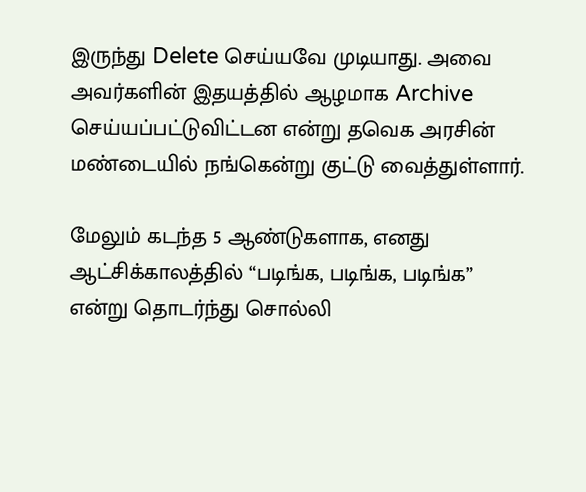இருந்து Delete செய்யவே முடியாது. அவை அவர்களின் இதயத்தில் ஆழமாக Archive செய்யப்பட்டுவிட்டன என்று தவெக அரசின் மண்டையில் நங்கென்று குட்டு வைத்துள்ளார்.

மேலும் கடந்த 5 ஆண்டுகளாக, எனது ஆட்சிக்காலத்தில் “படிங்க, படிங்க, படிங்க” என்று தொடர்ந்து சொல்லி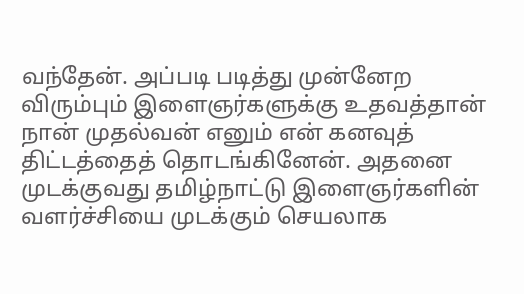வந்தேன். அப்படி படித்து முன்னேற விரும்பும் இளைஞர்களுக்கு உதவத்தான் நான் முதல்வன் எனும் என் கனவுத் திட்டத்தைத் தொடங்கினேன். அதனை முடக்குவது தமிழ்நாட்டு இளைஞர்களின் வளர்ச்சியை முடக்கும் செயலாக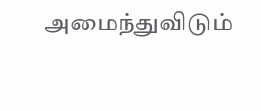அமைந்துவிடும்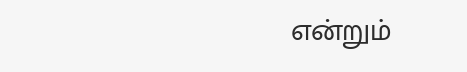என்றும்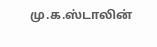மு.க.ஸ்டாலின்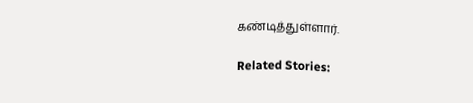கண்டித்துள்ளார்.

Related Stories: